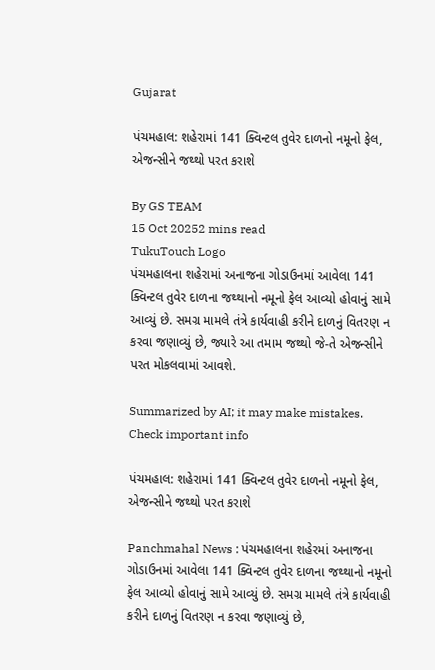Gujarat

પંચમહાલ: શહેરામાં 141 ક્વિન્ટલ તુવેર દાળનો નમૂનો ફેલ, એજન્સીને જથ્થો પરત કરાશે

By GS TEAM
15 Oct 20252 mins read
TukuTouch Logo
પંચમહાલના શહેરામાં અનાજના ગોડાઉનમાં આવેલા 141 ક્વિન્ટલ તુવેર દાળના જથ્થાનો નમૂનો ફેલ આવ્યો હોવાનું સામે આવ્યું છે. સમગ્ર મામલે તંત્રે કાર્યવાહી કરીને દાળનું વિતરણ ન કરવા જણાવ્યું છે, જ્યારે આ તમામ જથ્થો જે-તે એજન્સીને પરત મોકલવામાં આવશે.

Summarized by AI; it may make mistakes. Check important info

પંચમહાલ: શહેરામાં 141 ક્વિન્ટલ તુવેર દાળનો નમૂનો ફેલ, એજન્સીને જથ્થો પરત કરાશે

Panchmahal News : પંચમહાલના શહેરમાં અનાજના ગોડાઉનમાં આવેલા 141 ક્વિન્ટલ તુવેર દાળના જથ્થાનો નમૂનો ફેલ આવ્યો હોવાનું સામે આવ્યું છે. સમગ્ર મામલે તંત્રે કાર્યવાહી કરીને દાળનું વિતરણ ન કરવા જણાવ્યું છે,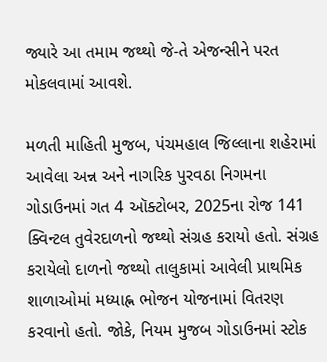જ્યારે આ તમામ જથ્થો જે-તે એજન્સીને પરત મોકલવામાં આવશે.

મળતી માહિતી મુજબ, પંચમહાલ જિલ્લાના શહેરામાં આવેલા અન્ન અને નાગરિક પુરવઠા નિગમના ગોડાઉનમાં ગત 4 ઑક્ટોબર, 2025ના રોજ 141 ક્વિન્ટલ તુવેરદાળનો જથ્થો સંગ્રહ કરાયો હતો. સંગ્રહ કરાયેલો દાળનો જથ્થો તાલુકામાં આવેલી પ્રાથમિક શાળાઓમાં મધ્યાહ્ન ભોજન યોજનામાં વિતરણ કરવાનો હતો. જોકે, નિયમ મુજબ ગોડાઉનમાં સ્ટોક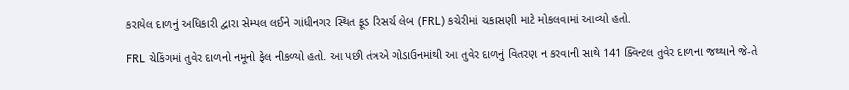કરાયેલ દાળનું અધિકારી દ્વારા સેમ્પલ લઈને ગાંધીનગર સ્થિત ફૂડ રિસર્ચ લેબ (FRL) કચેરીમાં ચકાસણી માટે મોકલવામાં આવ્યો હતો.

FRL ચેકિંગમાં તુવેર દાળનો નમૂનો ફેલ નીકળ્યો હતો. આ પછી તંત્રએ ગોડાઉનમાંથી આ તુવેર દાળનું વિતરણ ન કરવાની સાથે 141 ક્વિન્ટલ તુવેર દાળના જથ્થાને જે-તે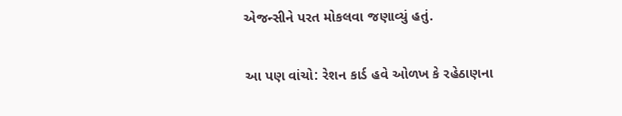એજન્સીને પરત મોકલવા જણાવ્યું હતું.

આ પણ વાંચો: રેશન કાર્ડ હવે ઓળખ કે રહેઠાણના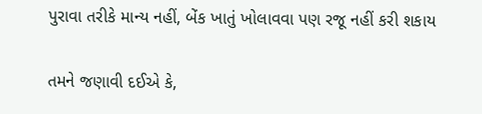પુરાવા તરીકે માન્ય નહીં, બેંક ખાતું ખોલાવવા પણ રજૂ નહીં કરી શકાય

તમને જણાવી દઈએ કે,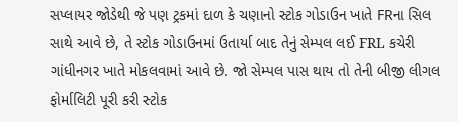સપ્લાયર જોડેથી જે પણ ટ્રકમાં દાળ કે ચણાનો સ્ટોક ગોડાઉન ખાતે FRના સિલ સાથે આવે છે, તે સ્ટોક ગોડાઉનમાં ઉતાર્યા બાદ તેનું સેમ્પલ લઈ FRL કચેરી ગાંધીનગર ખાતે મોકલવામાં આવે છે. જો સેમ્પલ પાસ થાય તો તેની બીજી લીગલ ફોર્માલિટી પૂરી કરી સ્ટોક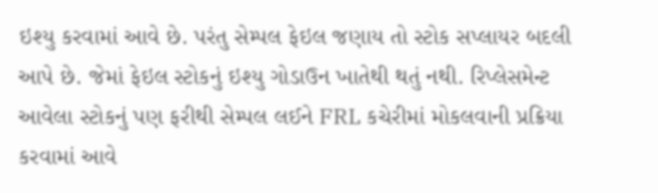ઇશ્યુ કરવામાં આવે છે. પરંતુ સેમ્પલ ફેઇલ જણાય તો સ્ટોક સપ્લાયર બદલી આપે છે. જેમાં ફેઇલ સ્ટોકનું ઇશ્યુ ગોડાઉન ખાતેથી થતું નથી. રિપ્લેસમેન્ટ આવેલા સ્ટોકનું પણ ફરીથી સેમ્પલ લઈને FRL કચેરીમાં મોકલવાની પ્રક્રિયા કરવામાં આવે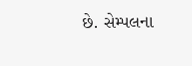છે. સેમ્પલના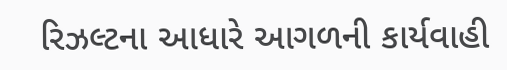રિઝલ્ટના આધારે આગળની કાર્યવાહી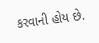કરવાની હોય છે.